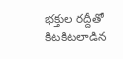భక్తుల రద్దీతో కిటకిటలాడిన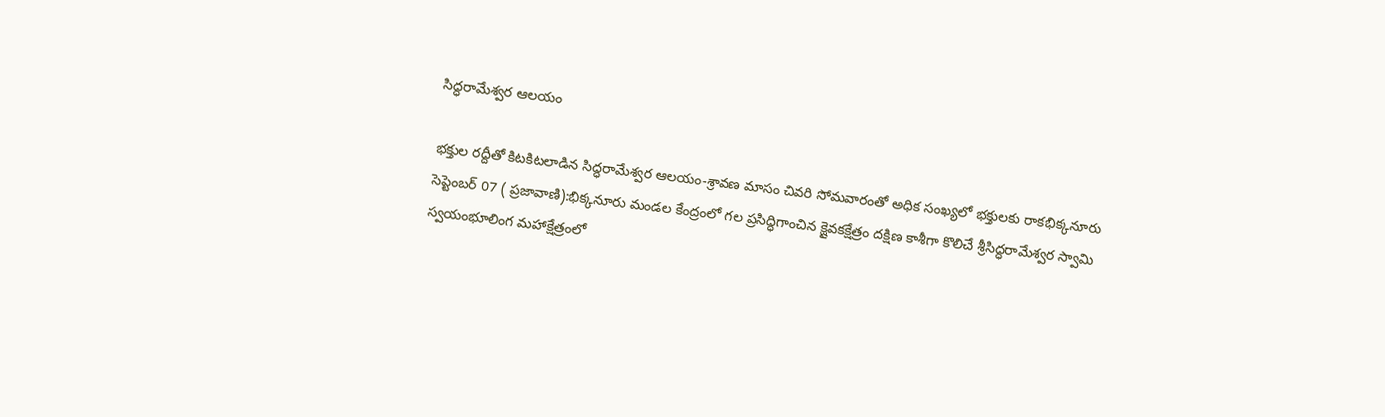సిద్ధరామేశ్వర ఆలయం

భక్తుల రద్దీతో కిటకిటలాడిన సిద్ధరామేశ్వర ఆలయం-శ్రావణ మాసం చివరి సోమవారంతో అధిక సంఖ్యలో భక్తులకు రాకభిక్కనూరు సెప్టెంబర్ 07 ( ప్రజావాణి):భిక్కనూరు మండల కేంద్రంలో గల ప్రసిద్ధిగాంచిన క్షైవకక్షేత్రం దక్షిణ కాశీగా కొలిచే శ్రీసిద్ధరామేశ్వర స్వామి స్వయంభూలింగ మహాక్షేత్రంలో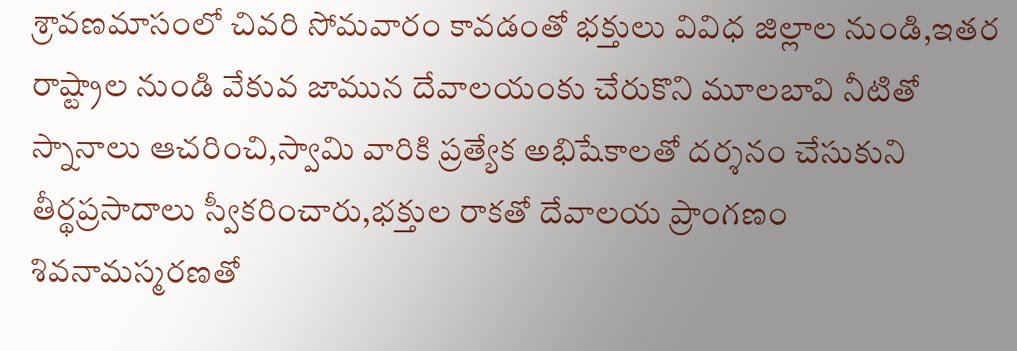శ్రావణమాసంలో చివరి సోమవారం కావడంతో భక్తులు వివిధ జిల్లాల నుండి,ఇతర రాష్ట్రాల నుండి వేకువ జామున దేవాలయంకు చేరుకొని మూలబావి నీటితో స్నానాలు ఆచరించి,స్వామి వారికి ప్రత్యేక అభిషేకాలతో దర్శనం చేసుకుని తీర్థప్రసాదాలు స్వీకరించారు,భక్తుల రాకతో దేవాలయ ప్రాంగణం శివనామస్మరణతో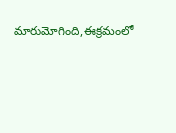మారుమోగింది,ఈక్రమంలో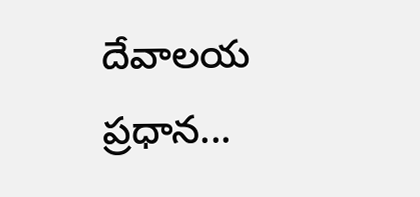దేవాలయ ప్రధాన...